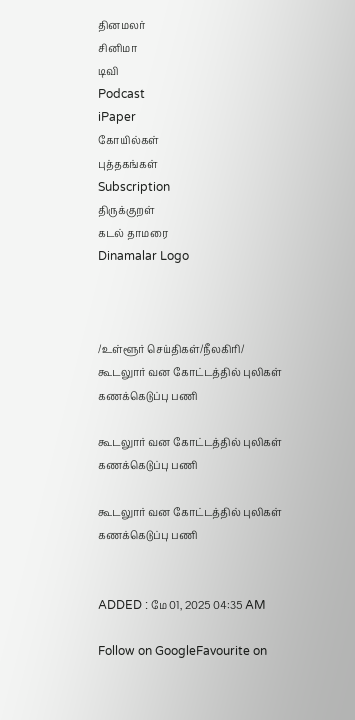தினமலர்
சினிமா
டிவி
Podcast
iPaper
கோயில்கள்
புத்தகங்கள்
Subscription
திருக்குறள்
கடல் தாமரை
Dinamalar Logo



/உள்ளூர் செய்திகள்/நீலகிரி/ கூடலுார் வன கோட்டத்தில் புலிகள் கணக்கெடுப்பு பணி

கூடலுார் வன கோட்டத்தில் புலிகள் கணக்கெடுப்பு பணி

கூடலுார் வன கோட்டத்தில் புலிகள் கணக்கெடுப்பு பணி


ADDED : மே 01, 2025 04:35 AM

Follow on GoogleFavourite on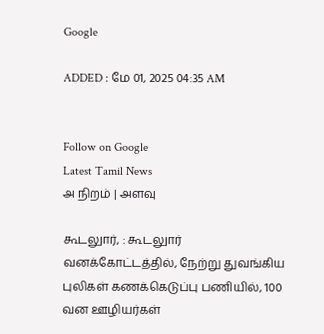Google

ADDED : மே 01, 2025 04:35 AM


Follow on Google
Latest Tamil News
அ நிறம் | அளவு

கூடலுார், : கூடலுார் வனக்கோட்டத்தில், நேற்று துவங்கிய புலிகள் கணக்கெடுப்பு பணியில், 100 வன ஊழியர்கள்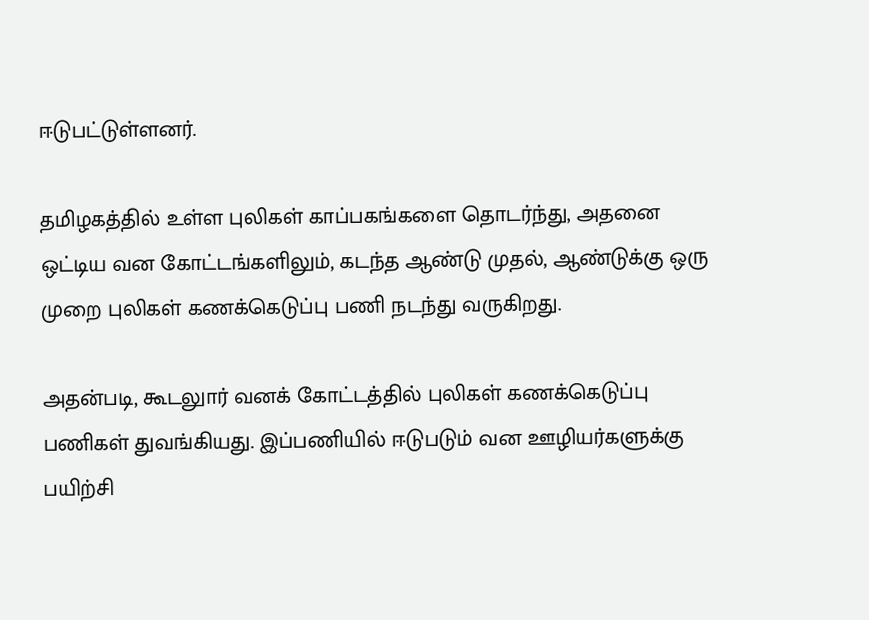ஈடுபட்டுள்ளனர்.

தமிழகத்தில் உள்ள புலிகள் காப்பகங்களை தொடர்ந்து, அதனை ஒட்டிய வன கோட்டங்களிலும், கடந்த ஆண்டு முதல், ஆண்டுக்கு ஒரு முறை புலிகள் கணக்கெடுப்பு பணி நடந்து வருகிறது.

அதன்படி, கூடலுார் வனக் கோட்டத்தில் புலிகள் கணக்கெடுப்பு பணிகள் துவங்கியது. இப்பணியில் ஈடுபடும் வன ஊழியர்களுக்கு பயிற்சி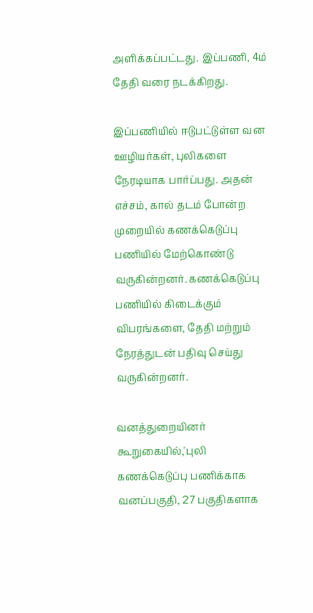அளிக்கப்பட்டது. இப்பணி, 4ம் தேதி வரை நடக்கிறது.

இப்பணியில் ஈடுபட்டுள்ள வன ஊழியர்கள், புலிகளை நேரடியாக பார்ப்பது. அதன் எச்சம், கால் தடம் போன்ற முறையில் கணக்கெடுப்பு பணியில் மேற்கொண்டு வருகின்றனர். கணக்கெடுப்பு பணியில் கிடைக்கும் விபரங்களை, தேதி மற்றும் நேரத்துடன் பதிவு செய்து வருகின்றனர்.

வனத்துறையினர் கூறுகையில்,'புலி கணக்கெடுப்பு பணிக்காக வனப்பகுதி, 27 பகுதிகளாக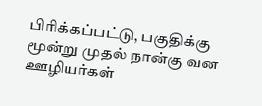பிரிக்கப்பட்டு, பகுதிக்கு மூன்று முதல் நான்கு வன ஊழியர்கள்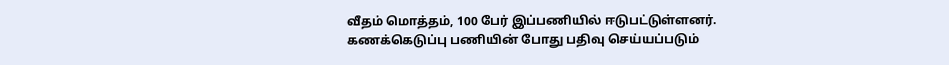வீதம் மொத்தம், 100 பேர் இப்பணியில் ஈடுபட்டுள்ளனர். கணக்கெடுப்பு பணியின் போது பதிவு செய்யப்படும்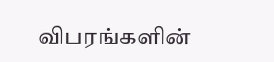விபரங்களின்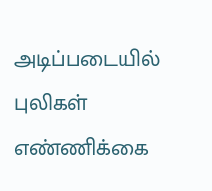அடிப்படையில் புலிகள் எண்ணிக்கை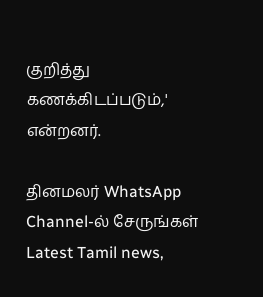குறித்து கணக்கிடப்படும்,' என்றனர்.

தினமலர் WhatsApp Channel-ல் சேருங்கள்
Latest Tamil news,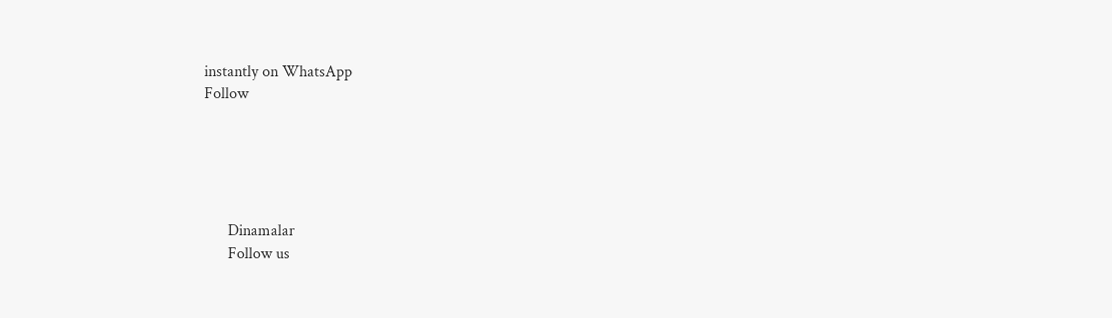instantly on WhatsApp
Follow





      Dinamalar
      Follow us